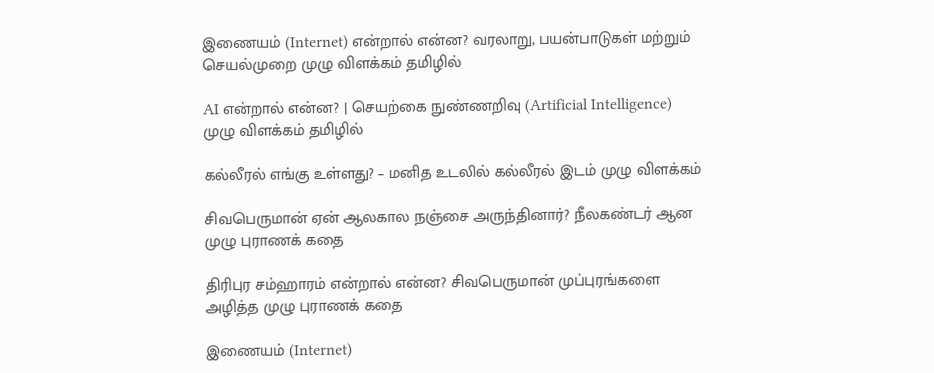இணையம் (Internet) என்றால் என்ன? வரலாறு, பயன்பாடுகள் மற்றும் செயல்முறை முழு விளக்கம் தமிழில்

AI என்றால் என்ன? | செயற்கை நுண்ணறிவு (Artificial Intelligence) முழு விளக்கம் தமிழில்

கல்லீரல் எங்கு உள்ளது? – மனித உடலில் கல்லீரல் இடம் முழு விளக்கம்

சிவபெருமான் ஏன் ஆலகால நஞ்சை அருந்தினார்? நீலகண்டர் ஆன முழு புராணக் கதை

திரிபுர சம்ஹாரம் என்றால் என்ன? சிவபெருமான் முப்புரங்களை அழித்த முழு புராணக் கதை

இணையம் (Internet)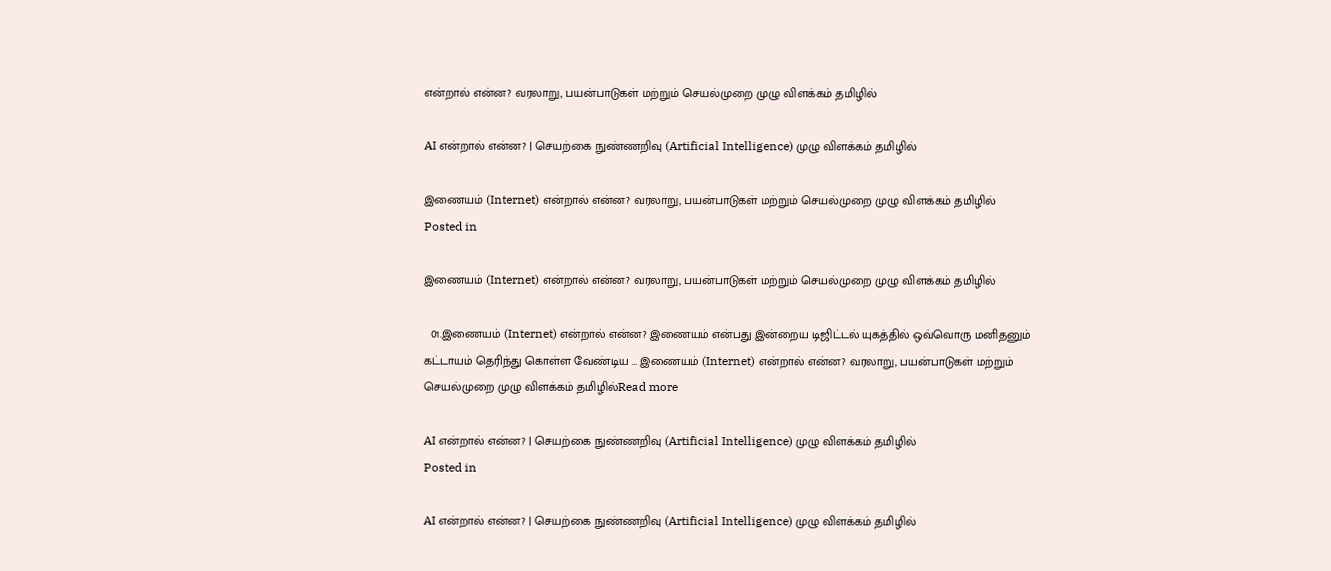என்றால் என்ன? வரலாறு, பயன்பாடுகள் மற்றும் செயல்முறை முழு விளக்கம் தமிழில்

AI என்றால் என்ன? | செயற்கை நுண்ணறிவு (Artificial Intelligence) முழு விளக்கம் தமிழில்

இணையம் (Internet) என்றால் என்ன? வரலாறு, பயன்பாடுகள் மற்றும் செயல்முறை முழு விளக்கம் தமிழில்
Posted in

இணையம் (Internet) என்றால் என்ன? வரலாறு, பயன்பாடுகள் மற்றும் செயல்முறை முழு விளக்கம் தமிழில்

  01.இணையம் (Internet) என்றால் என்ன? இணையம் என்பது இன்றைய டிஜிட்டல் யுகத்தில் ஒவ்வொரு மனிதனும் கட்டாயம் தெரிந்து கொள்ள வேண்டிய … இணையம் (Internet) என்றால் என்ன? வரலாறு, பயன்பாடுகள் மற்றும் செயல்முறை முழு விளக்கம் தமிழில்Read more

AI என்றால் என்ன? | செயற்கை நுண்ணறிவு (Artificial Intelligence) முழு விளக்கம் தமிழில்
Posted in

AI என்றால் என்ன? | செயற்கை நுண்ணறிவு (Artificial Intelligence) முழு விளக்கம் தமிழில்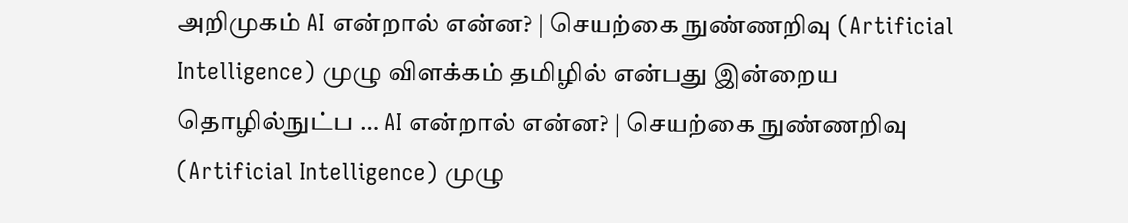அறிமுகம் AI என்றால் என்ன? | செயற்கை நுண்ணறிவு (Artificial Intelligence) முழு விளக்கம் தமிழில் என்பது இன்றைய தொழில்நுட்ப … AI என்றால் என்ன? | செயற்கை நுண்ணறிவு (Artificial Intelligence) முழு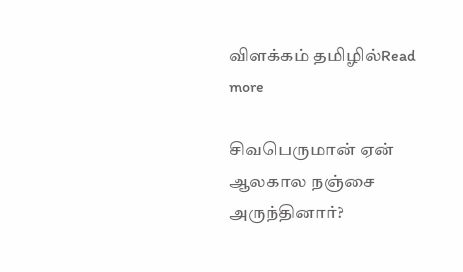விளக்கம் தமிழில்Read more

சிவபெருமான் ஏன் ஆலகால நஞ்சை அருந்தினார்?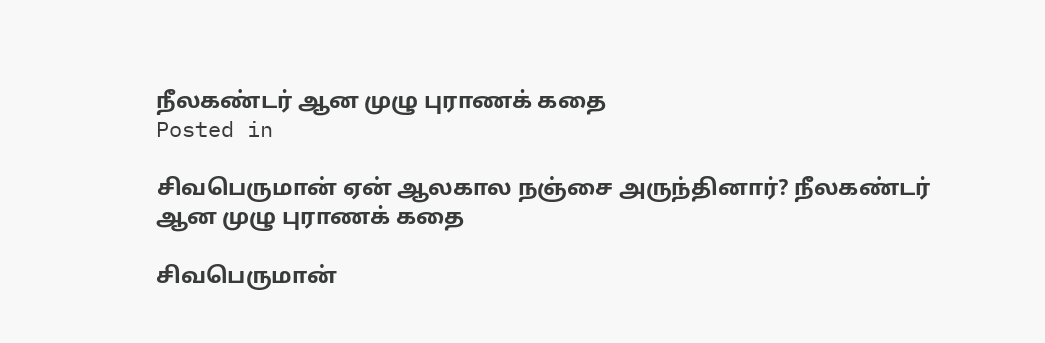நீலகண்டர் ஆன முழு புராணக் கதை
Posted in

சிவபெருமான் ஏன் ஆலகால நஞ்சை அருந்தினார்? நீலகண்டர் ஆன முழு புராணக் கதை

சிவபெருமான்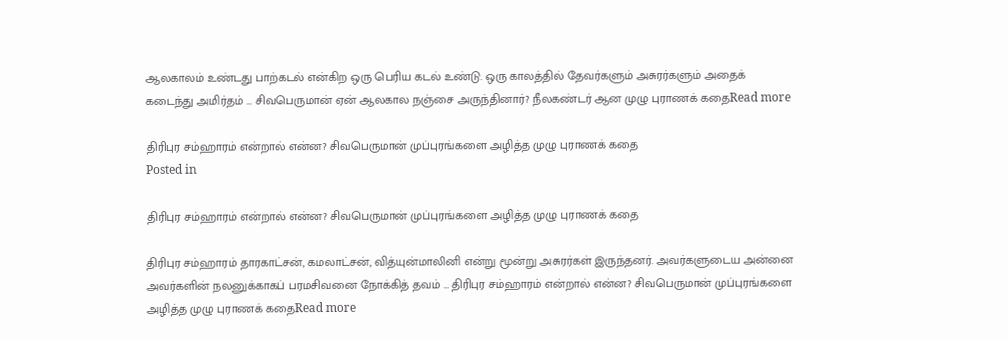ஆலகாலம் உண்டது பாற்கடல் என்கிற ஒரு பெரிய கடல் உண்டு. ஒரு காலத்தில் தேவர்களும் அசுரர்களும் அதைக் கடைந்து அமிர்தம் … சிவபெருமான் ஏன் ஆலகால நஞ்சை அருந்தினார்? நீலகண்டர் ஆன முழு புராணக் கதைRead more

திரிபுர சம்ஹாரம் என்றால் என்ன? சிவபெருமான் முப்புரங்களை அழித்த முழு புராணக் கதை
Posted in

திரிபுர சம்ஹாரம் என்றால் என்ன? சிவபெருமான் முப்புரங்களை அழித்த முழு புராணக் கதை

திரிபுர சம்ஹாரம் தாரகாட்சன், கமலாட்சன், வித்யுன்மாலினி என்று மூன்று அசுரர்கள் இருந்தனர். அவர்களுடைய அன்னை அவர்களின் நலனுக்காகப் பரமசிவனை நோக்கித் தவம் … திரிபுர சம்ஹாரம் என்றால் என்ன? சிவபெருமான் முப்புரங்களை அழித்த முழு புராணக் கதைRead more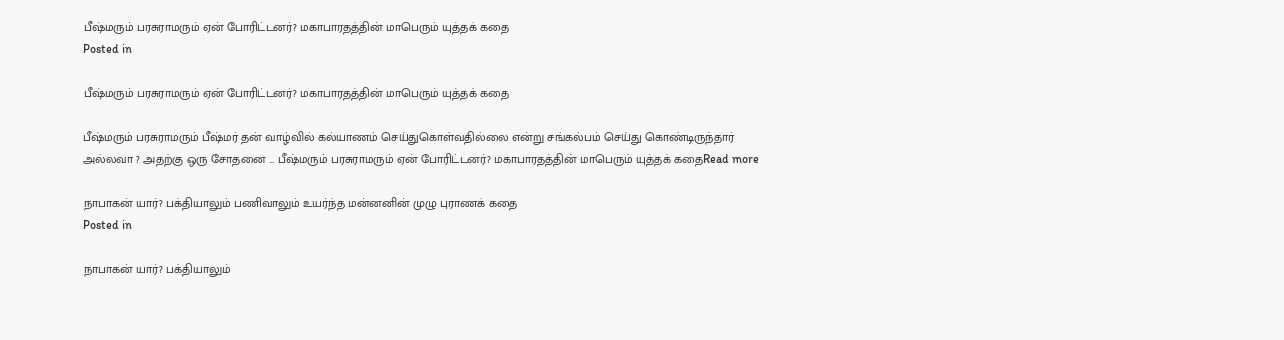பீஷ்மரும் பரசுராமரும் ஏன் போரிட்டனர்? மகாபாரதத்தின் மாபெரும் யுத்தக் கதை
Posted in

பீஷ்மரும் பரசுராமரும் ஏன் போரிட்டனர்? மகாபாரதத்தின் மாபெரும் யுத்தக் கதை

பீஷ்மரும் பரசுராமரும் பீஷ்மர் தன் வாழ்வில் கல்யாணம் செய்துகொள்வதில்லை என்று சங்கல்பம் செய்து கொண்டிருந்தார் அல்லவா ? அதற்கு ஒரு சோதனை … பீஷ்மரும் பரசுராமரும் ஏன் போரிட்டனர்? மகாபாரதத்தின் மாபெரும் யுத்தக் கதைRead more

நாபாகன் யார்? பக்தியாலும் பணிவாலும் உயர்ந்த மன்னனின் முழு புராணக் கதை
Posted in

நாபாகன் யார்? பக்தியாலும்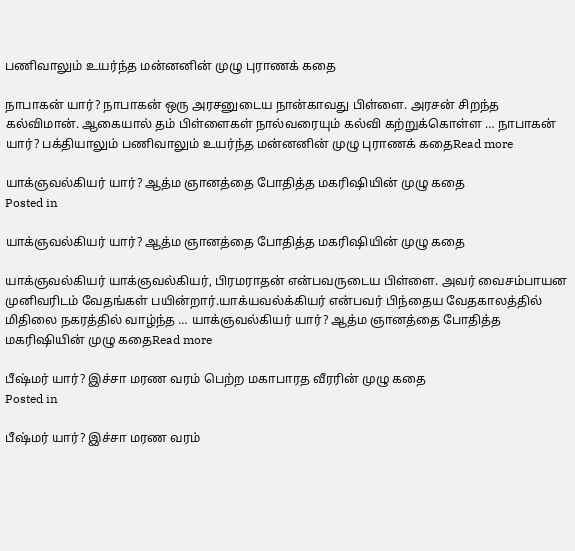பணிவாலும் உயர்ந்த மன்னனின் முழு புராணக் கதை

நாபாகன் யார்? நாபாகன் ஒரு அரசனுடைய நான்காவது பிள்ளை. அரசன் சிறந்த கல்விமான். ஆகையால் தம் பிள்ளைகள் நால்வரையும் கல்வி கற்றுக்கொள்ள … நாபாகன் யார்? பக்தியாலும் பணிவாலும் உயர்ந்த மன்னனின் முழு புராணக் கதைRead more

யாக்ஞவல்கியர் யார்? ஆத்ம ஞானத்தை போதித்த மகரிஷியின் முழு கதை
Posted in

யாக்ஞவல்கியர் யார்? ஆத்ம ஞானத்தை போதித்த மகரிஷியின் முழு கதை

யாக்ஞவல்கியர் யாக்ஞவல்கியர், பிரமராதன் என்பவருடைய பிள்ளை. அவர் வைசம்பாயன முனிவரிடம் வேதங்கள் பயின்றார்.யாக்யவல்க்கியர் என்பவர் பிந்தைய வேதகாலத்தில் மிதிலை நகரத்தில் வாழ்ந்த … யாக்ஞவல்கியர் யார்? ஆத்ம ஞானத்தை போதித்த மகரிஷியின் முழு கதைRead more

பீஷ்மர் யார்? இச்சா மரண வரம் பெற்ற மகாபாரத வீரரின் முழு கதை
Posted in

பீஷ்மர் யார்? இச்சா மரண வரம்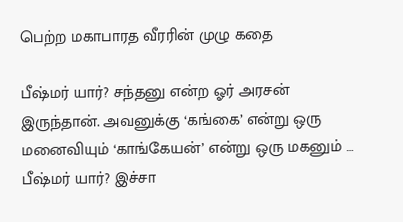பெற்ற மகாபாரத வீரரின் முழு கதை

பீஷ்மர் யார்? சந்தனு என்ற ஓர் அரசன் இருந்தான். அவனுக்கு ‘கங்கை’ என்று ஒரு மனைவியும் ‘காங்கேயன்’ என்று ஒரு மகனும் … பீஷ்மர் யார்? இச்சா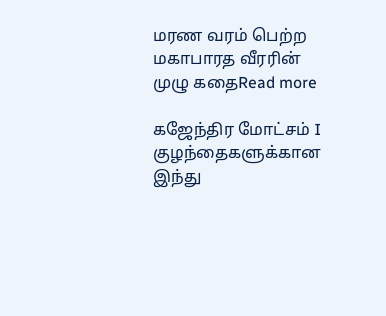மரண வரம் பெற்ற மகாபாரத வீரரின் முழு கதைRead more

கஜேந்திர மோட்சம் I குழந்தைகளுக்கான இந்து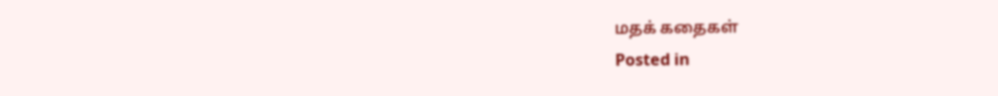மதக் கதைகள்
Posted in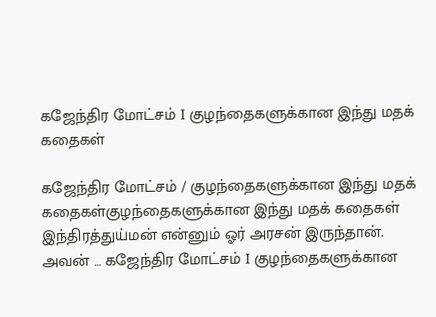கஜேந்திர மோட்சம் I குழந்தைகளுக்கான இந்து மதக் கதைகள்

கஜேந்திர மோட்சம் / குழந்தைகளுக்கான இந்து மதக் கதைகள்குழந்தைகளுக்கான இந்து மதக் கதைகள் இந்திரத்துய்மன் என்னும் ஓர் அரசன் இருந்தான். அவன் … கஜேந்திர மோட்சம் I குழந்தைகளுக்கான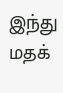இந்து மதக்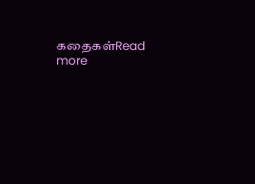கதைகள்Read more